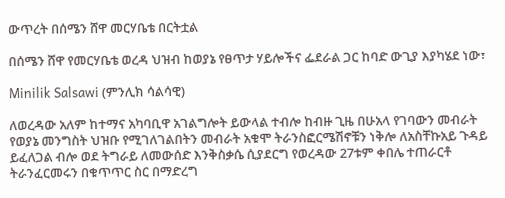ውጥረት በሰሜን ሸዋ መርሃቤቴ በርትቷል

በሰሜን ሸዋ የመርሃቤቴ ወረዳ ህዝብ ከወያኔ የፀጥታ ሃይሎችና ፌደራል ጋር ከባድ ውጊያ እያካሄደ ነው፣

Minilik Salsawi (ምንሊክ ሳልሳዊ)

ለወረዳው አለም ከተማና አካባቢዋ አገልግሎት ይውላል ተብሎ ከብዙ ጊዜ በሁአላ የገባውን መብራት የወያኔ መንግስት ህዝቡ የሚገለገልበትን መብራት አቁሞ ትራንስፎርሜሽኖቹን ነቅሎ ለአስቸኩአይ ጉዳይ ይፈለጋል ብሎ ወደ ትግራይ ለመውሰድ እንቅስቃሴ ሲያደርግ የወረዳው 27ቱም ቀበሌ ተጠራርቶ ትራንፈርመሩን በቁጥጥር ስር በማድረግ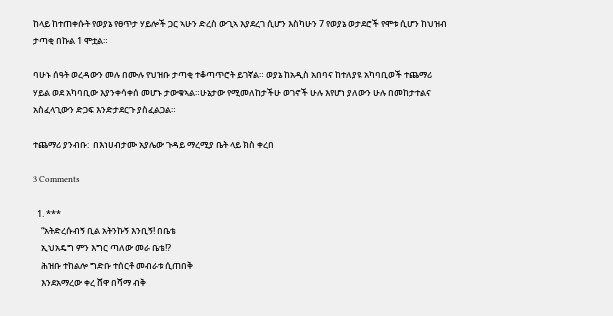ከላይ ከተጠቀሱት የወያኔ የፀጥታ ሃይሎች ጋር ኣሁን ድረስ ውጊኣ እያደረገ ሲሆን እስካሁን 7 የወያኔ ወታደሮች የሞቱ ሲሆን ከህዝብ ታጣቂ በኩል 1 ሞቷል።

ባሁኑ ሰዓት ወረዳውን መሉ በሙሉ የህዝቡ ታጣቂ ተቆጣጥሮት ይገኛል። ወያኔ ከአዲስ አበባና ከተለያዩ አካባቢወች ተጨማሪ ሃይል ወደ አካባቢው እያንቀሳቀሰ መሆኑ ታውቁኣል።ሁኔታው የሚመለከታችሁ ወገኖች ሁሉ እየሆነ ያለውን ሁሉ በመከታተልና አስፈላጊውን ድጋፍ እንድታደርጉ ያስፈልጋል።

ተጨማሪ ያንብቡ:  በእነሀብታሙ አያሌው ጉዳይ ማረሚያ ቤት ላይ ክስ ቀረበ

3 Comments

  1. ***
    “አትድረሱብኝ ቢል አትንኩኝ እንቢኝ! በቤቴ
    ኢህአዴግ ምን እግር ጣለው መራ ቤቴ!?
    ሕዝቡ ተከልሎ ግድቡ ተሰርቶ መብራቱ ሲጠበቅ
    እንደአማረው ቀረ ሸዋ በሻማ ብቅ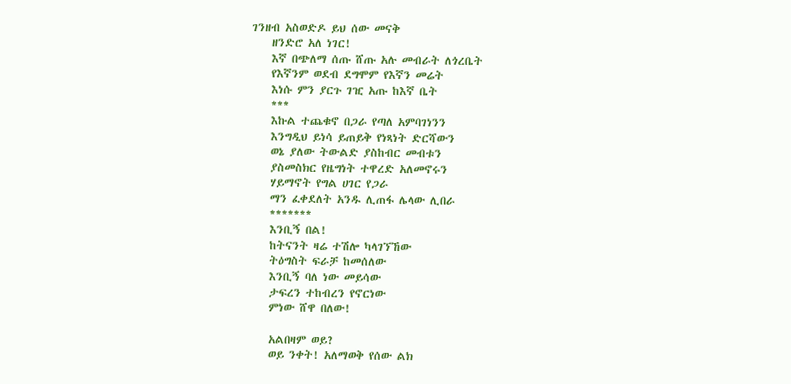ገንዘብ አስወድዶ ይህ ሰው መናቅ
    ዘንድሮ አለ ነገር!
    እኛ በጭለማ ሰጡ ሸጡ አሉ መብራት ለጎረቤት
    የእኛንም ወደብ ደግሞም የእኛን መሬት
    እነሱ ምን ያርጉ ገዢ አጡ ከእኛ ቤት
    ***
    እኩል ተጨቁኖ በጋራ የጣለ አምባገነንን
    እንግዲህ ይነሳ ይጠይቅ የነጻነት ድርሻውን
    ወኔ ያለው ትውልድ ያስከብር መብቱን
    ያስመስክር የዜግነት ተዋረድ አለመኖሩን
    ሃይማኖት የግል ሀገር የጋራ
    ማን ፈቀደለት አንዱ ሊጠፋ ሌላው ሊበራ
    *******
    እንቢኝ በል!
    ከትናንት ዛሬ ተሽሎ ካላገኘኸው
    ትዕግስት ፍራቻ ከመሰለው
    እንቢኝ ባለ ነው መይሳው
    ታፍረን ተከብረን የኖርነው
    ምነው ሸዋ በለው!

    አልበዛም ወይ?
    ወይ ንቀት! አለማወቅ የሰው ልክ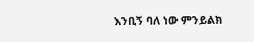እንቢኝ ባለ ነው ምንይልክ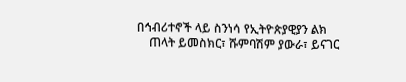በኅብሪተኖች ላይ ስንነሳ የኢትዮጵያዊያን ልክ
    ጠላት ይመስክር፣ ሹምባሽም ያውራ፣ ይናገር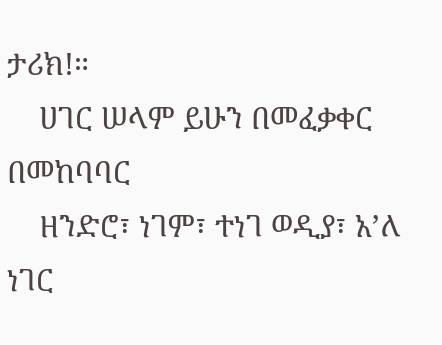ታሪክ!።
    ሀገር ሠላም ይሁን በመፈቃቀር በመከባባር
    ዘንድሮ፣ ነገም፣ ተነገ ወዲያ፣ አ’ለ ነገር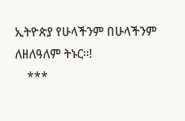ኢትዮጵያ የሁላችንም በሁላችንም ለዘለዓለም ትኑር።!
    ***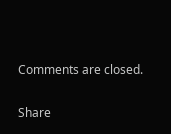Comments are closed.

Share